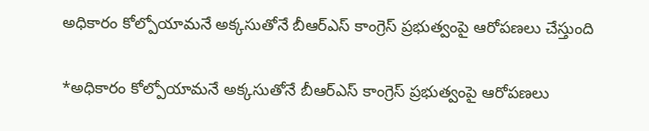అధికారం కోల్పోయామనే అక్కసుతోనే బీఆర్ఎస్ కాంగ్రెస్ ప్రభుత్వంపై ఆరోపణలు చేస్తుంది

*అధికారం కోల్పోయామనే అక్కసుతోనే బీఆర్ఎస్ కాంగ్రెస్ ప్రభుత్వంపై ఆరోపణలు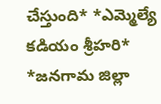చేస్తుంది* *ఎమ్మెల్యే కడియం శ్రీహరి* *జనగామ జిల్లా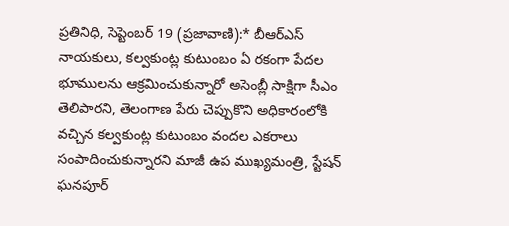ప్రతినిధి, సెప్టెంబర్ 19 (ప్రజావాణి):* బీఆర్ఎస్ నాయకులు, కల్వకుంట్ల కుటుంబం ఏ రకంగా పేదల భూములను ఆక్రమించుకున్నారో అసెంబ్లీ సాక్షిగా సీఎం తెలిపారని, తెలంగాణ పేరు చెప్పుకొని అధికారంలోకి వచ్చిన కల్వకుంట్ల కుటుంబం వందల ఎకరాలు సంపాదించుకున్నారని మాజీ ఉప ముఖ్యమంత్రి, స్టేషన్ ఘనపూర్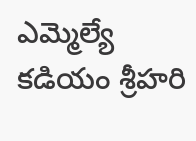ఎమ్మెల్యే కడియం శ్రీహరి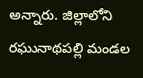అన్నారు. జిల్లాలోని రఘునాథపల్లి మండల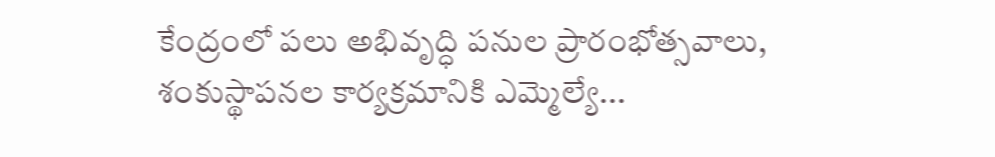కేంద్రంలో పలు అభివృద్ధి పనుల ప్రారంభోత్సవాలు, శంకుస్థాపనల కార్యక్రమానికి ఎమ్మెల్యే...